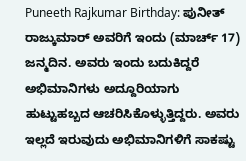Puneeth Rajkumar Birthday: ಪುನೀತ್ ರಾಜ್ಕುಮಾರ್ ಅವರಿಗೆ ಇಂದು (ಮಾರ್ಚ್ 17) ಜನ್ಮದಿನ. ಅವರು ಇಂದು ಬದುಕಿದ್ದರೆ ಅಭಿಮಾನಿಗಳು ಅದ್ದೂರಿಯಾಗು ಹುಟ್ಟುಹಬ್ಬದ ಆಚರಿಸಿಕೊಳ್ಳುತ್ತಿದ್ದರು. ಅವರು ಇಲ್ಲದೆ ಇರುವುದು ಅಭಿಮಾನಿಗಳಿಗೆ ಸಾಕಷ್ಟು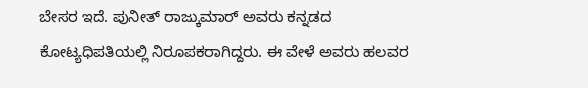ಬೇಸರ ಇದೆ. ಪುನೀತ್ ರಾಜ್ಕುಮಾರ್ ಅವರು ಕನ್ನಡದ ಕೋಟ್ಯಧಿಪತಿಯಲ್ಲಿ ನಿರೂಪಕರಾಗಿದ್ದರು. ಈ ವೇಳೆ ಅವರು ಹಲವರ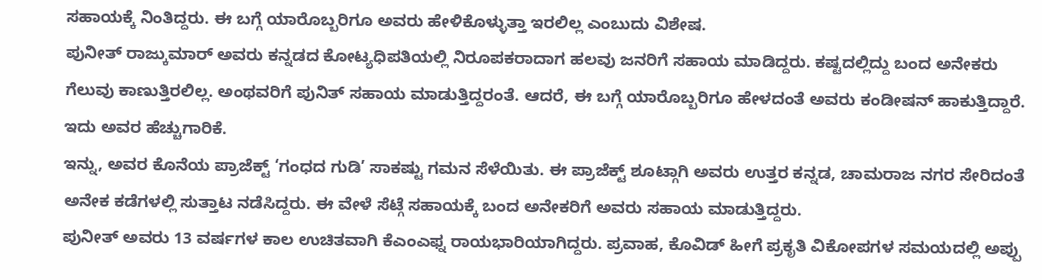ಸಹಾಯಕ್ಕೆ ನಿಂತಿದ್ದರು. ಈ ಬಗ್ಗೆ ಯಾರೊಬ್ಬರಿಗೂ ಅವರು ಹೇಳಿಕೊಳ್ಳುತ್ತಾ ಇರಲಿಲ್ಲ ಎಂಬುದು ವಿಶೇಷ.
ಪುನೀತ್ ರಾಜ್ಕುಮಾರ್ ಅವರು ಕನ್ನಡದ ಕೋಟ್ಯಧಿಪತಿಯಲ್ಲಿ ನಿರೂಪಕರಾದಾಗ ಹಲವು ಜನರಿಗೆ ಸಹಾಯ ಮಾಡಿದ್ದರು. ಕಷ್ಟದಲ್ಲಿದ್ದು ಬಂದ ಅನೇಕರು ಗೆಲುವು ಕಾಣುತ್ತಿರಲಿಲ್ಲ. ಅಂಥವರಿಗೆ ಪುನಿತ್ ಸಹಾಯ ಮಾಡುತ್ತಿದ್ದರಂತೆ. ಆದರೆ, ಈ ಬಗ್ಗೆ ಯಾರೊಬ್ಬರಿಗೂ ಹೇಳದಂತೆ ಅವರು ಕಂಡೀಷನ್ ಹಾಕುತ್ತಿದ್ದಾರೆ. ಇದು ಅವರ ಹೆಚ್ಚುಗಾರಿಕೆ.
ಇನ್ನು, ಅವರ ಕೊನೆಯ ಪ್ರಾಜೆಕ್ಟ್ ‘ಗಂಧದ ಗುಡಿ’ ಸಾಕಷ್ಟು ಗಮನ ಸೆಳೆಯಿತು. ಈ ಪ್ರಾಜೆಕ್ಟ್ ಶೂಟ್ಗಾಗಿ ಅವರು ಉತ್ತರ ಕನ್ನಡ, ಚಾಮರಾಜ ನಗರ ಸೇರಿದಂತೆ ಅನೇಕ ಕಡೆಗಳಲ್ಲಿ ಸುತ್ತಾಟ ನಡೆಸಿದ್ದರು. ಈ ವೇಳೆ ಸೆಟ್ಗೆ ಸಹಾಯಕ್ಕೆ ಬಂದ ಅನೇಕರಿಗೆ ಅವರು ಸಹಾಯ ಮಾಡುತ್ತಿದ್ದರು.
ಪುನೀತ್ ಅವರು 13 ವರ್ಷಗಳ ಕಾಲ ಉಚಿತವಾಗಿ ಕೆಎಂಎಫ್ನ ರಾಯಭಾರಿಯಾಗಿದ್ದರು. ಪ್ರವಾಹ, ಕೊವಿಡ್ ಹೀಗೆ ಪ್ರಕೃತಿ ವಿಕೋಪಗಳ ಸಮಯದಲ್ಲಿ ಅಪ್ಪು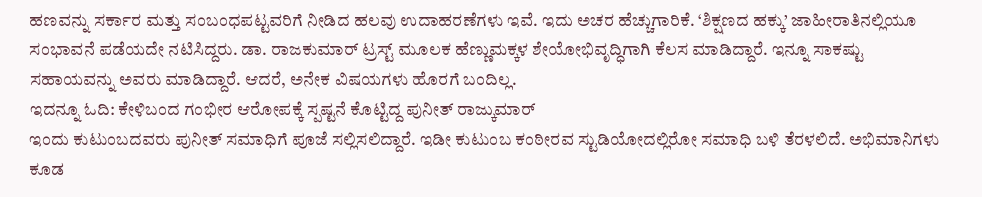ಹಣವನ್ನು ಸರ್ಕಾರ ಮತ್ತು ಸಂಬಂಧಪಟ್ಟವರಿಗೆ ನೀಡಿದ ಹಲವು ಉದಾಹರಣೆಗಳು ಇವೆ. ಇದು ಅಚರ ಹೆಚ್ಚುಗಾರಿಕೆ. ‘ಶಿಕ್ಷಣದ ಹಕ್ಕು’ ಜಾಹೀರಾತಿನಲ್ಲಿಯೂ ಸಂಭಾವನೆ ಪಡೆಯದೇ ನಟಿಸಿದ್ದರು. ಡಾ. ರಾಜಕುಮಾರ್ ಟ್ರಸ್ಟ್ ಮೂಲಕ ಹೆಣ್ಣುಮಕ್ಕಳ ಶೇಯೋಭಿವೃದ್ಧಿಗಾಗಿ ಕೆಲಸ ಮಾಡಿದ್ದಾರೆ. ಇನ್ನೂ ಸಾಕಷ್ಟು ಸಹಾಯವನ್ನು ಅವರು ಮಾಡಿದ್ದಾರೆ. ಆದರೆ, ಅನೇಕ ವಿಷಯಗಳು ಹೊರಗೆ ಬಂದಿಲ್ಲ.
ಇದನ್ನೂ ಓದಿ: ಕೇಳಿಬಂದ ಗಂಭೀರ ಆರೋಪಕ್ಕೆ ಸ್ಪಷ್ಟನೆ ಕೊಟ್ಟಿದ್ದ ಪುನೀತ್ ರಾಜ್ಕುಮಾರ್
ಇಂದು ಕುಟುಂಬದವರು ಪುನೀತ್ ಸಮಾಧಿಗೆ ಪೂಜೆ ಸಲ್ಲಿಸಲಿದ್ದಾರೆ. ಇಡೀ ಕುಟುಂಬ ಕಂಠೀರವ ಸ್ಟುಡಿಯೋದಲ್ಲಿರೋ ಸಮಾಧಿ ಬಳಿ ತೆರಳಲಿದೆ. ಅಭಿಮಾನಿಗಳು ಕೂಡ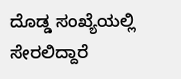ದೊಡ್ಡ ಸಂಖ್ಯೆಯಲ್ಲಿ ಸೇರಲಿದ್ದಾರೆ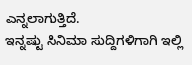ಎನ್ನಲಾಗುತ್ತಿದೆ.
ಇನ್ನಷ್ಟು ಸಿನಿಮಾ ಸುದ್ದಿಗಳಿಗಾಗಿ ಇಲ್ಲಿ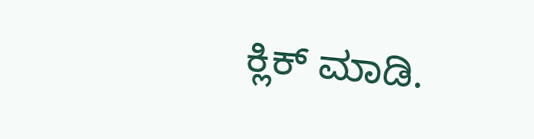ಕ್ಲಿಕ್ ಮಾಡಿ.